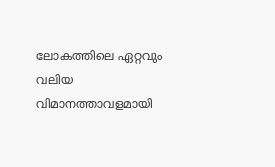ലോകത്തിലെ ഏറ്റവും വലിയ വിമാനത്താവളമായി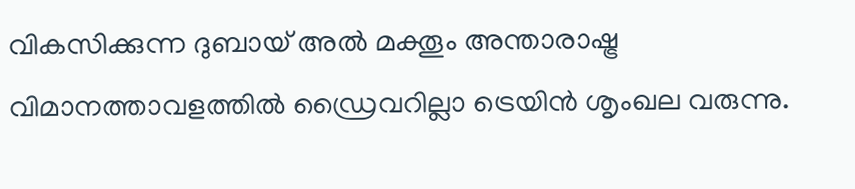വികസിക്കുന്ന ദുബായ് അൽ മക്തൂം അന്താരാഷ്ട്ര വിമാനത്താവളത്തിൽ ഡ്രൈവറില്ലാ ട്രെയിൻ ശൃംഖല വരുന്നു.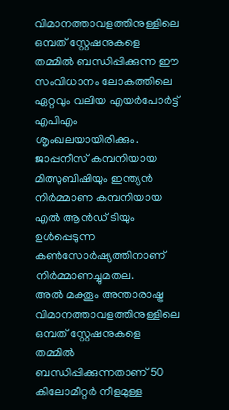വിമാനത്താവളത്തിനുള്ളിലെ ഒമ്പത് സ്റ്റേഷനുകളെ തമ്മിൽ ബന്ധിപ്പിക്കുന്ന ഈ സംവിധാനം ലോകത്തിലെ ഏറ്റവും വലിയ എയർപോർട്ട് എപിഎം ശൃംഖലയായിരിക്കും. ജാപ്പനീസ് കമ്പനിയായ മിത്സുബിഷിയും ഇന്ത്യൻ നിർമ്മാണ കമ്പനിയായ എൽ ആൻഡ് ടിയും ഉൾപ്പെടുന്ന കൺസോർഷ്യത്തിനാണ് നിർമ്മാണച്ചുമതല.
അൽ മക്തൂം അന്താരാഷ്ട്ര വിമാനത്താവളത്തിനുള്ളിലെ ഒമ്പത് സ്റ്റേഷനുകളെ തമ്മിൽ ബന്ധിപ്പിക്കുന്നതാണ് 50 കിലോമീറ്റർ നീളമുള്ള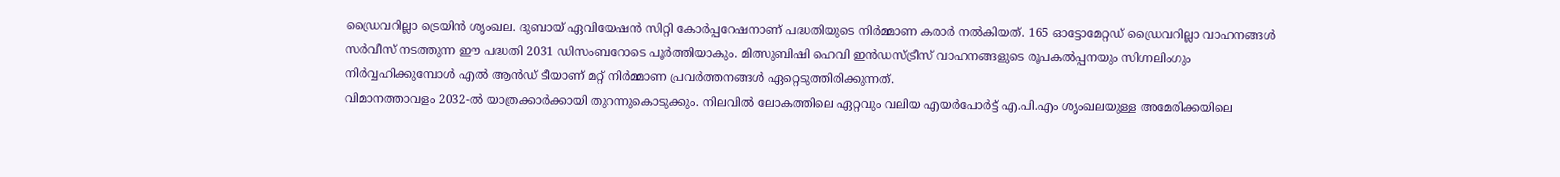ഡ്രൈവറില്ലാ ട്രെയിൻ ശൃംഖല. ദുബായ് ഏവിയേഷൻ സിറ്റി കോർപ്പറേഷനാണ് പദ്ധതിയുടെ നിർമ്മാണ കരാർ നൽകിയത്. 165 ഓട്ടോമേറ്റഡ് ഡ്രൈവറില്ലാ വാഹനങ്ങൾ സർവീസ് നടത്തുന്ന ഈ പദ്ധതി 2031 ഡിസംബറോടെ പൂർത്തിയാകും. മിത്സുബിഷി ഹെവി ഇൻഡസ്ട്രീസ് വാഹനങ്ങളുടെ രൂപകൽപ്പനയും സിഗ്നലിംഗും നിർവ്വഹിക്കുമ്പോൾ എൽ ആൻഡ് ടീയാണ് മറ്റ് നിർമ്മാണ പ്രവർത്തനങ്ങൾ ഏറ്റെടുത്തിരിക്കുന്നത്.
വിമാനത്താവളം 2032-ൽ യാത്രക്കാർക്കായി തുറന്നുകൊടുക്കും. നിലവിൽ ലോകത്തിലെ ഏറ്റവും വലിയ എയർപോർട്ട് എ.പി.എം ശൃംഖലയുള്ള അമേരിക്കയിലെ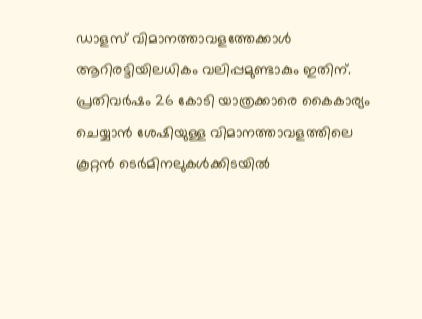ഡാളസ് വിമാനത്താവളത്തേക്കാൾ ആറിരട്ടിയിലധികം വലിപ്പമുണ്ടാകും ഇതിന്. പ്രതിവർഷം 26 കോടി യാത്രക്കാരെ കൈകാര്യം ചെയ്യാൻ ശേഷിയുള്ള വിമാനത്താവളത്തിലെ കൂറ്റൻ ടെർമിനലുകൾക്കിടയിൽ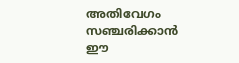അതിവേഗം സഞ്ചരിക്കാൻ ഈ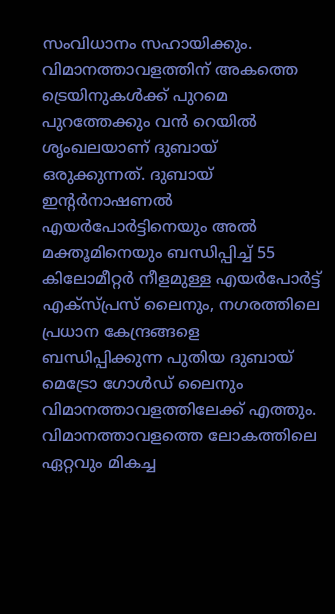സംവിധാനം സഹായിക്കും.
വിമാനത്താവളത്തിന് അകത്തെ ട്രെയിനുകൾക്ക് പുറമെ പുറത്തേക്കും വൻ റെയിൽ ശൃംഖലയാണ് ദുബായ് ഒരുക്കുന്നത്. ദുബായ് ഇന്റർനാഷണൽ എയർപോർട്ടിനെയും അൽ മക്തൂമിനെയും ബന്ധിപ്പിച്ച് 55 കിലോമീറ്റർ നീളമുള്ള എയർപോർട്ട് എക്സ്പ്രസ് ലൈനും, നഗരത്തിലെ പ്രധാന കേന്ദ്രങ്ങളെ ബന്ധിപ്പിക്കുന്ന പുതിയ ദുബായ് മെട്രോ ഗോൾഡ് ലൈനും വിമാനത്താവളത്തിലേക്ക് എത്തും. വിമാനത്താവളത്തെ ലോകത്തിലെ ഏറ്റവും മികച്ച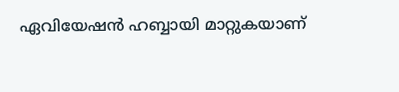ഏവിയേഷൻ ഹബ്ബായി മാറ്റുകയാണ്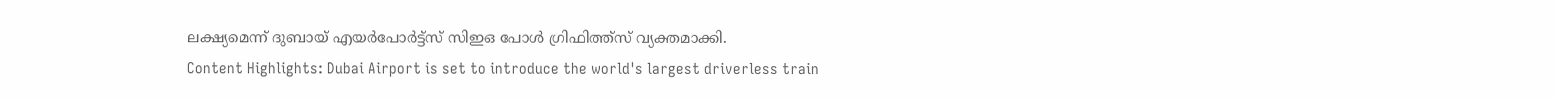ലക്ഷ്യമെന്ന് ദുബായ് എയർപോർട്ട്സ് സിഇഒ പോൾ ഗ്രിഫിത്ത്സ് വ്യക്തമാക്കി.
Content Highlights: Dubai Airport is set to introduce the world's largest driverless train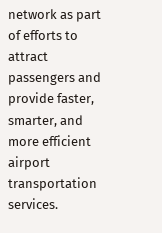network as part of efforts to attract passengers and provide faster, smarter, and more efficient airport transportation services.